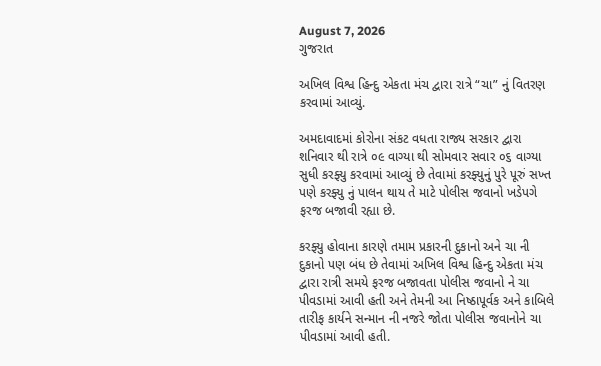August 7, 2026
ગુજરાત

અખિલ વિશ્વ હિન્દુ એકતા મંચ દ્વારા રાત્રે “ચા” નું વિતરણ કરવામાં આવ્યું.

અમદાવાદમાં કોરોના સંકટ વધતા રાજ્ય સરકાર દ્વારા શનિવાર થી રાત્રે ૦૯ વાગ્યા થી સોમવાર સવાર ૦૬ વાગ્યા સુધી કરફ્યુ કરવામાં આવ્યું છે તેવામાં કરફ્યુનું પુરે પૂરું સખ્ત પણે કરફ્યુ નું પાલન થાય તે માટે પોલીસ જવાનો ખડેપગે ફરજ બજાવી રહ્યા છે.

કરફ્યુ હોવાના કારણે તમામ પ્રકારની દુકાનો અને ચા ની દુકાનો પણ બંધ છે તેવામાં અખિલ વિશ્વ હિન્દુ એકતા મંચ દ્વારા રાત્રી સમયે ફરજ બજાવતા પોલીસ જવાનો ને ચા પીવડામાં આવી હતી અને તેમની આ નિષ્ઠાપૂર્વક અને કાબિલે તારીફ કાર્યને સન્માન ની નજરે જોતા પોલીસ જવાનોને ચા પીવડામાં આવી હતી.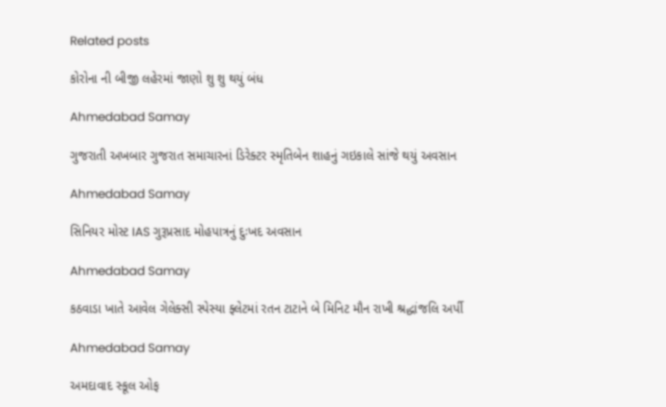Related posts

કોરોના ની બીજી લહેરમાં જાણો શુ શુ થયું બંધ

Ahmedabad Samay

ગુજરાતી અખબાર ગુજરાત સમાચારનાં ડિરેક્‍ટર સ્‍મૃતિબેન શાહનું ગઇકાલે સાંજે થયું અવસાન

Ahmedabad Samay

સિનિયર મોસ્ટ IAS ગુરૂપ્રસાદ મોહપાત્રનું દુઃખદ અવસાન

Ahmedabad Samay

કઠવાડા ખાતે આવેલ ગેલેક્સી સ્પેસ્યા ફ્લેટમાં રતન ટાટાને બે મિનિટ મૌન રાખી શ્રદ્ધાંજલિ અર્પી

Ahmedabad Samay

અમદાવાદ સ્કૂલ ઓફ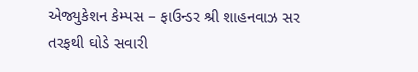એજ્યુકેશન કેમ્પસ – ફાઉન્ડર શ્રી શાહનવાઝ સર તરફથી ઘોડે સવારી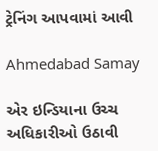ટ્રેનિંગ આપવામાં આવી

Ahmedabad Samay

એર ઇન્ડિયાના ઉચ્ચ અધિકારીઓ ઉઠાવી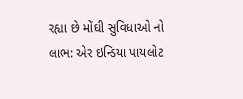રહ્યા છે મોંઘી સુવિધાઓ નો લાભ: એર ઇન્ડિયા પાયલોટ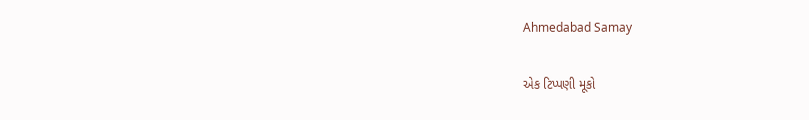Ahmedabad Samay

એક ટિપ્પણી મૂકો